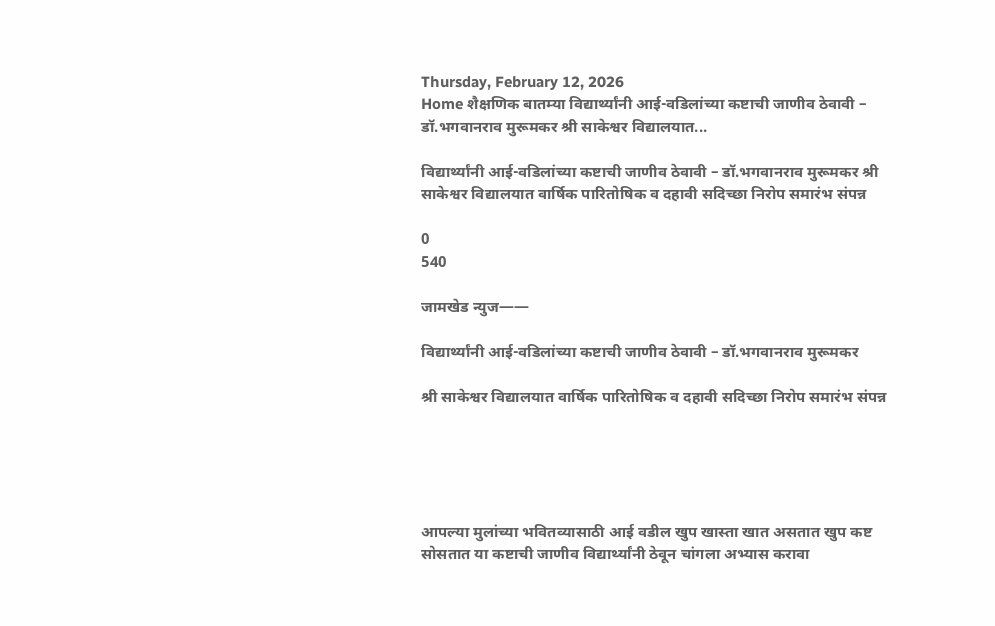Thursday, February 12, 2026
Home शैक्षणिक बातम्या विद्यार्थ्यांनी आई-वडिलांच्या कष्टाची जाणीव ठेवावी – डॉ.भगवानराव मुरूमकर श्री साकेश्वर विद्यालयात...

विद्यार्थ्यांनी आई-वडिलांच्या कष्टाची जाणीव ठेवावी – डॉ.भगवानराव मुरूमकर श्री साकेश्वर विद्यालयात वार्षिक पारितोषिक व दहावी सदिच्छा निरोप समारंभ संपन्न

0
540

जामखेड न्युज——

विद्यार्थ्यांनी आई-वडिलांच्या कष्टाची जाणीव ठेवावी – डॉ.भगवानराव मुरूमकर

श्री साकेश्वर विद्यालयात वार्षिक पारितोषिक व दहावी सदिच्छा निरोप समारंभ संपन्न





आपल्या मुलांच्या भवितव्यासाठी आई वडील खुप खास्ता खात असतात खुप कष्ट सोसतात या कष्टाची जाणीव विद्यार्थ्यांनी ठेवून चांगला अभ्यास करावा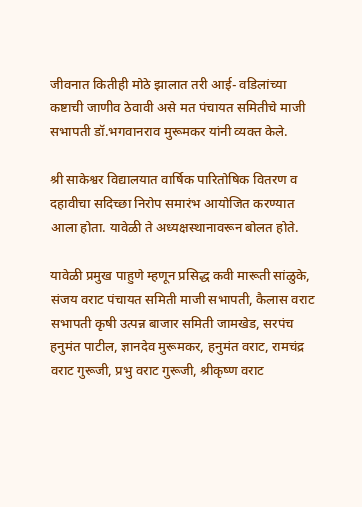जीवनात कितीही मोठे झालात तरी आई- वडिलांच्या कष्टाची जाणीव ठेवावी असे मत पंचायत समितीचे माजी सभापती डॉ.भगवानराव मुरूमकर यांनी व्यक्त केले.

श्री साकेश्वर विद्यालयात वार्षिक पारितोषिक वितरण व दहावीचा सदिच्छा निरोप समारंभ आयोजित करण्यात आला होता. यावेळी ते अध्यक्षस्थानावरून बोलत होते.

यावेळी प्रमुख पाहुणे म्हणून प्रसिद्ध कवी मारूती सांळुके, संजय वराट पंचायत समिती माजी सभापती, कैलास वराट सभापती कृषी उत्पन्न बाजार समिती जामखेड, सरपंच हनुमंत पाटील, ज्ञानदेव मुरूमकर, हनुमंत वराट, रामचंद्र वराट गुरूजी, प्रभु वराट गुरूजी, श्रीकृष्ण वराट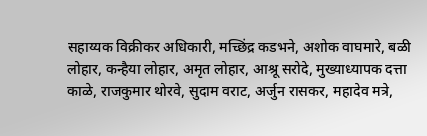सहाय्यक विक्रीकर अधिकारी, मच्छिंद्र कडभने, अशोक वाघमारे, बळी लोहार, कन्हैया लोहार, अमृत लोहार, आश्रू सरोदे, मुख्याध्यापक दत्ता काळे, राजकुमार थोरवे, सुदाम वराट, अर्जुन रासकर, महादेव मत्रे,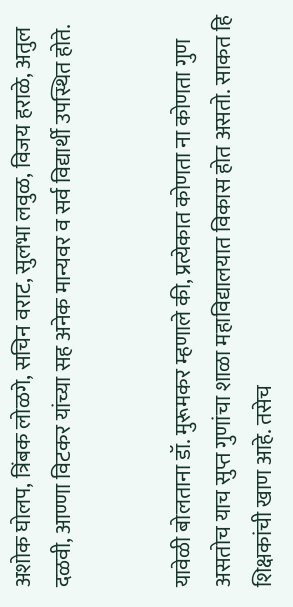अशोक घोलप, त्रिंबक लोळगे, सचिन वराट, सुलभा लवुळ, विजय हराळे, अतुल दळवी, आण्णा विटकर यांच्या सह अनेक मान्यवर व सर्व विद्यार्थी उपस्थित होते.


यावेळी बोलताना डॉ. मुरूमकर म्हणाले की, प्रत्येकात कोणता ना कोणता गुण असतोच याच सुप्त गुणांचा शाळा महाविद्यालयात विकास होत असतो. साकत हि शिक्षकांची खाण आहे. तसेच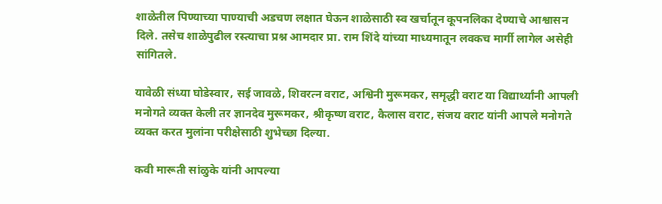शाळेतील पिण्याच्या पाण्याची अडचण लक्षात घेऊन शाळेसाठी स्व खर्चातून कूपनलिका देण्याचे आश्वासन दिले. तसेच शाळेपुढील रस्त्याचा प्रश्न आमदार प्रा. राम शिंदे यांच्या माध्यमातून लवकच मार्गी लागेल असेही सांगितले.

यावेळी संध्या घोडेस्वार, सई जावळे, शिवरत्न वराट, अश्विनी मुरूमकर, समृद्धी वराट या विद्यार्थ्यांनी आपली मनोगते व्यक्त केली तर ज्ञानदेव मुरूमकर, श्रीकृष्ण वराट, कैलास वराट, संजय वराट यांनी आपले मनोगते व्यक्त करत मुलांना परीक्षेसाठी शुभेच्छा दिल्या.

कवी मारूती सांळुके यांनी आपल्या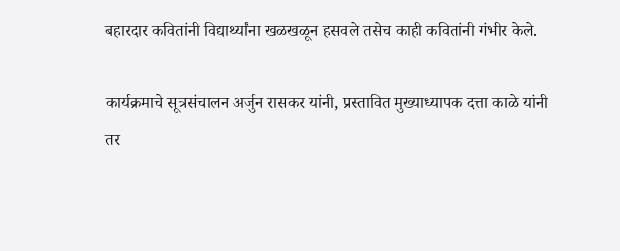बहारदार कवितांनी विद्यार्थ्यांना खळखळून हसवले तसेच काही कवितांनी गंभीर केले.

कार्यक्रमाचे सूत्रसंचालन अर्जुन रासकर यांनी, प्रस्तावित मुख्याध्यापक दत्ता काळे यांनी तर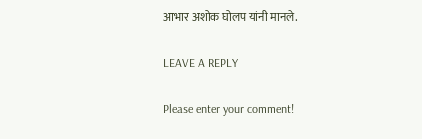आभार अशोक घोलप यांनी मानले.

LEAVE A REPLY

Please enter your comment!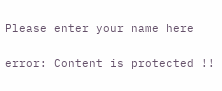Please enter your name here

error: Content is protected !!